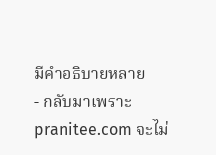มีคำอธิบายหลาย
- กลับมาเพราะ pranitee.com จะไม่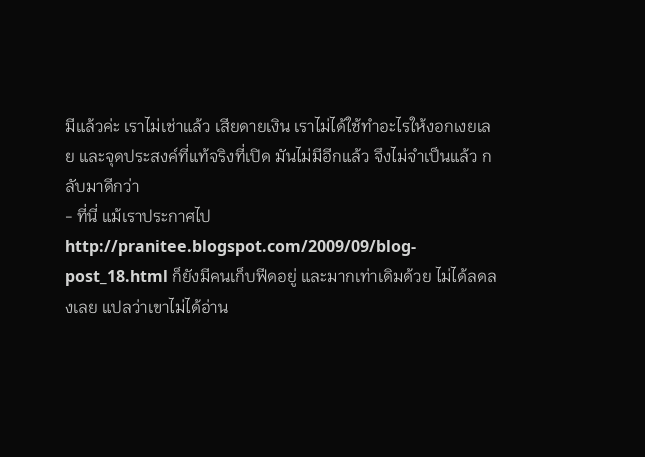มีแล้วค่ะ เราไม่เช่าแล้ว เสียดายเงิน เราไม่ได้ใช้ทำอะไรให้งอกเงยเลย และจุดประสงค์ที่แท้จริงที่เปิด มันไม่มีอีกแล้ว จึงไม่จำเป็นแล้ว กลับมาดีกว่า
- ที่นี่ แม้เราประกาศไป http://pranitee.blogspot.com/2009/09/blog-post_18.html ก็ยังมีคนเก็บฟีดอยู่ และมากเท่าเดิมด้วย ไม่ได้ลดลงเลย แปลว่าเขาไม่ได้อ่าน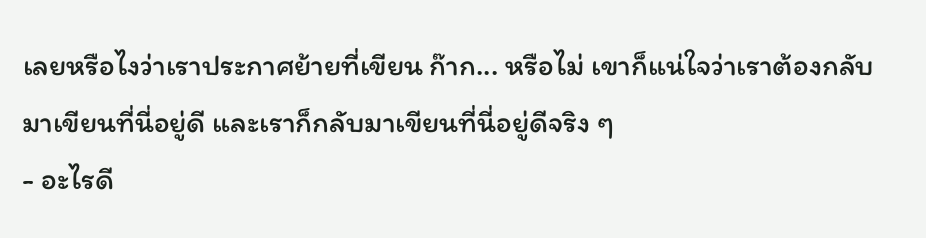เลยหรือไงว่าเราประกาศย้ายที่เขียน ก๊าก... หรือไม่ เขาก็แน่ใจว่าเราต้องกลับมาเขียนที่นี่อยู่ดี และเราก็กลับมาเขียนที่นี่อยู่ดีจริง ๆ
- อะไรดี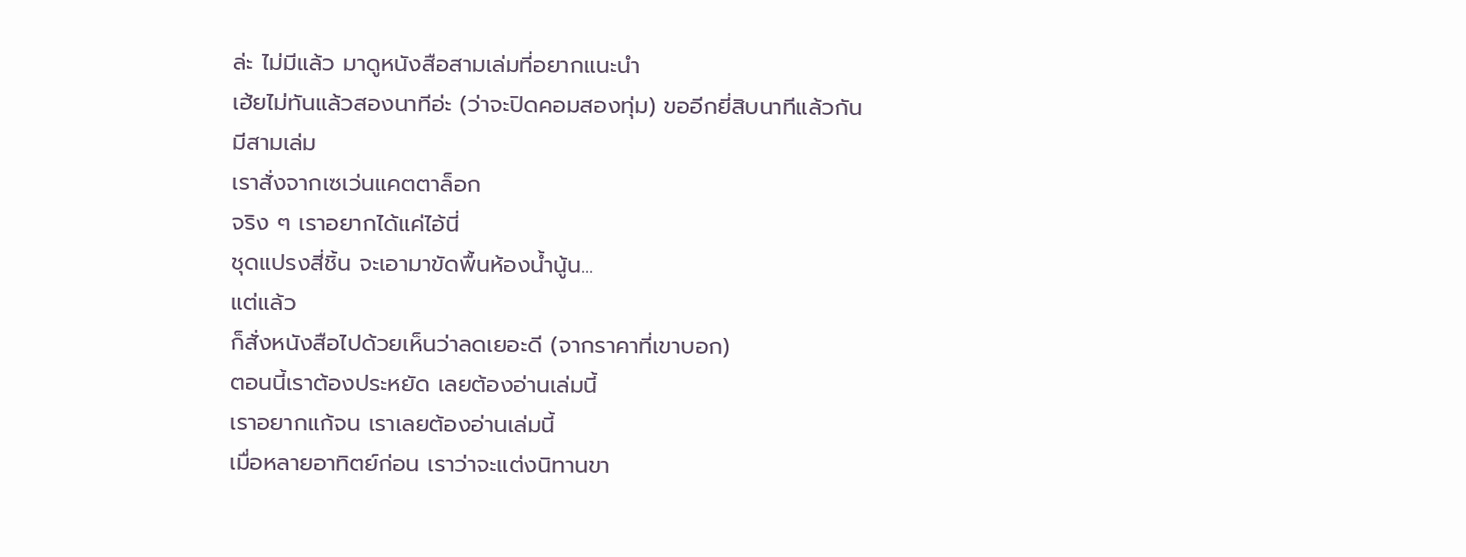ล่ะ ไม่มีแล้ว มาดูหนังสือสามเล่มที่อยากแนะนำ
เฮ้ยไม่ทันแล้วสองนาทีอ่ะ (ว่าจะปิดคอมสองทุ่ม) ขออีกยี่สิบนาทีแล้วกัน
มีสามเล่ม
เราสั่งจากเซเว่นแคตตาล็อก
จริง ๆ เราอยากได้แค่ไอ้นี่
ชุดแปรงสี่ชิ้น จะเอามาขัดพื้นห้องน้ำนู้น...
แต่แล้ว
ก็สั่งหนังสือไปด้วยเห็นว่าลดเยอะดี (จากราคาที่เขาบอก)
ตอนนี้เราต้องประหยัด เลยต้องอ่านเล่มนี้
เราอยากแก้จน เราเลยต้องอ่านเล่มนี้
เมื่อหลายอาทิตย์ก่อน เราว่าจะแต่งนิทานขา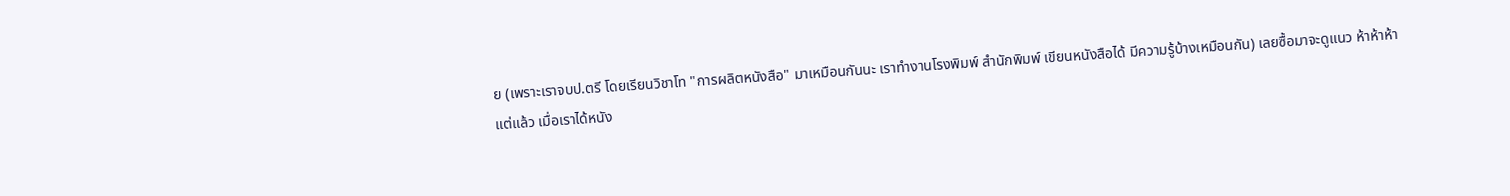ย (เพราะเราจบป.ตรี โดยเรียนวิชาโท "การผลิตหนังสือ" มาเหมือนกันนะ เราทำงานโรงพิมพ์ สำนักพิมพ์ เขียนหนังสือได้ มีความรู้บ้างเหมือนกัน) เลยซื้อมาจะดูแนว ห้าห้าห้า
แต่แล้ว เมื่อเราได้หนัง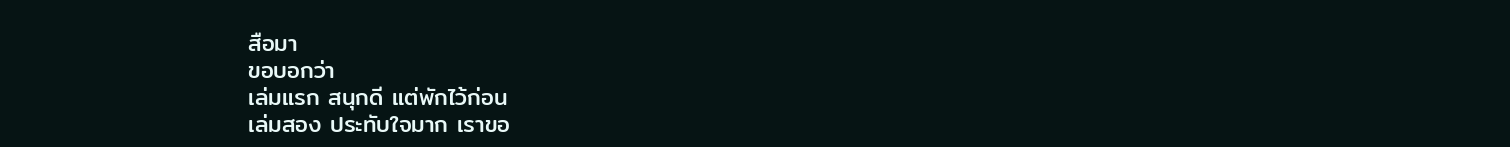สือมา
ขอบอกว่า
เล่มแรก สนุกดี แต่พักไว้ก่อน
เล่มสอง ประทับใจมาก เราขอ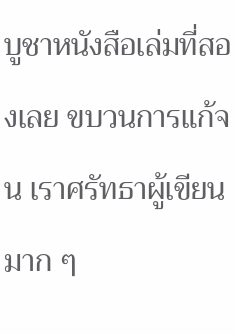บูชาหนังสือเล่มที่สองเลย ขบวนการแก้จน เราศรัทธาผู้เขียนมาก ๆ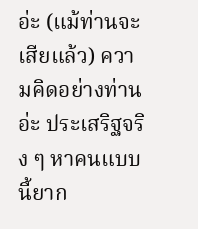อ่ะ (แม้ท่านจะเสียแล้ว) ความคิดอย่างท่านอ่ะ ประเสริฐจริง ๆ หาคนแบบนี้ยาก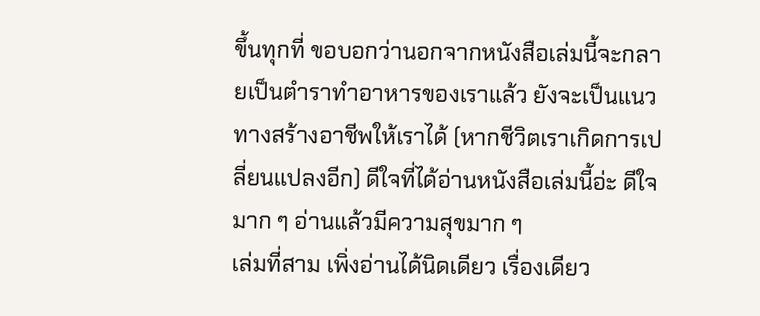ขึ้นทุกที่ ขอบอกว่านอกจากหนังสือเล่มนี้จะกลายเป็นตำราทำอาหารของเราแล้ว ยังจะเป็นแนวทางสร้างอาชีพให้เราได้ (หากชีวิตเราเกิดการเปลี่ยนแปลงอีก) ดีใจที่ได้อ่านหนังสือเล่มนี้อ่ะ ดีใจมาก ๆ อ่านแล้วมีความสุขมาก ๆ
เล่มที่สาม เพิ่งอ่านได้นิดเดียว เรื่องเดียว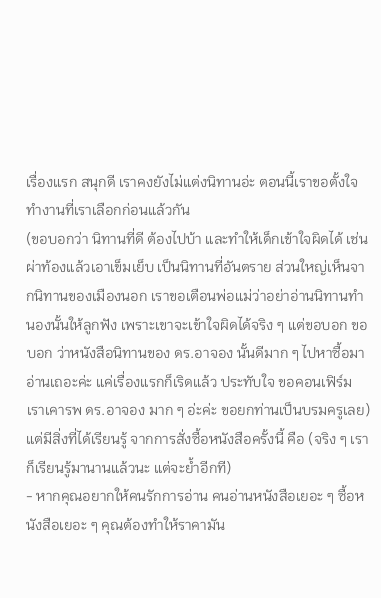เรื่องแรก สนุกดี เราคงยังไม่แต่งนิทานอ่ะ ตอนนี้เราขอตั้งใจทำงานที่เราเลือกก่อนแล้วกัน
(ขอบอกว่า นิทานที่ดี ต้องไปบ้า และทำให้เด็กเข้าใจผิดได้ เช่น ผ่าท้องแล้วเอาเข็มเย็บ เป็นนิทานที่อันตราย ส่วนใหญ่เห็นจากนิทานของเมืองนอก เราขอเตือนพ่อแม่ว่าอย่าอ่านนิทานทำนองนั้นให้ลูกฟัง เพราะเขาจะเข้าใจผิดได้จริง ๆ แต่ขอบอก ขอบอก ว่าหนังสือนิทานของ ดร.อาจอง นั้นดีมาก ๆ ไปหาซื้อมาอ่านเถอะค่ะ แค่เรื่องแรกก็เริดแล้ว ประทับใจ ขอคอนเฟิร์ม เราเคารพ ดร.อาจอง มาก ๆ อ่ะค่ะ ขอยกท่านเป็นบรมครูเลย)
แต่มีสิ่งที่ได้เรียนรู้ จากการสั่งซื้อหนังสือครั้งนี้ คือ (จริง ๆ เราก็เรียนรู้มานานแล้วนะ แต่จะย้ำอีกที)
- หากคุณอยากให้คนรักการอ่าน คนอ่านหนังสือเยอะ ๆ ซื้อหนังสือเยอะ ๆ คุณต้องทำให้ราคามัน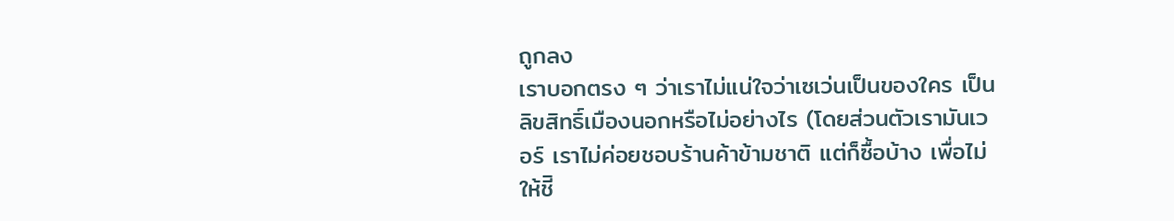ถูกลง
เราบอกตรง ๆ ว่าเราไม่แน่ใจว่าเซเว่นเป็นของใคร เป็นลิขสิทธิ์เมืองนอกหรือไม่อย่างไร (โดยส่วนตัวเรามันเวอร์ เราไม่ค่อยชอบร้านค้าข้ามชาติ แต่ก็ซื้อบ้าง เพื่อไม่ให้ชีิ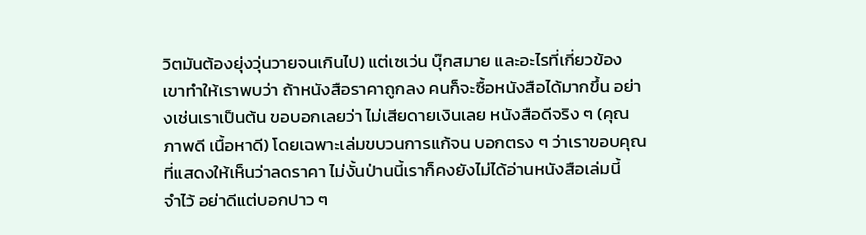วิตมันต้องยุ่งวุ่นวายจนเกินไป) แต่เซเว่น บุ๊กสมาย และอะไรที่เกี่ยวข้อง เขาทำให้เราพบว่า ถ้าหนังสือราคาถูกลง คนก็จะซื้อหนังสือได้มากขึ้น อย่างเช่นเราเป็นต้น ขอบอกเลยว่า ไม่เสียดายเงินเลย หนังสือดีจริง ๆ (คุณภาพดี เนื้อหาดี) โดยเฉพาะเล่มขบวนการแก้จน บอกตรง ๆ ว่าเราขอบคุณที่แสดงให้เห็นว่าลดราคา ไม่งั้นป่านนี้เราก็คงยังไม่ได้อ่านหนังสือเล่มนี้
จำไว้ อย่าดีแต่บอกปาว ๆ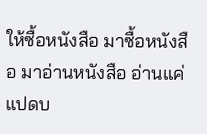ให้ซื้อหนังสือ มาซื้อหนังสือ มาอ่านหนังสือ อ่านแค่แปดบ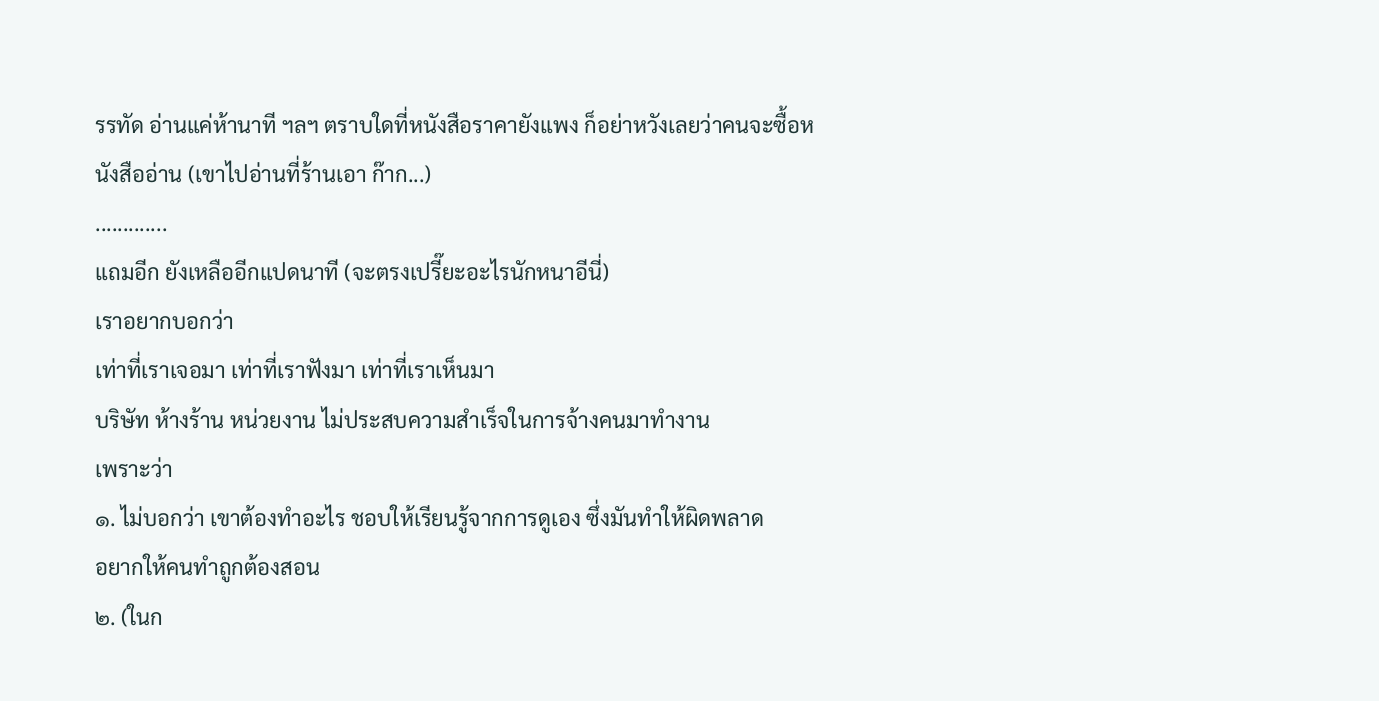รรทัด อ่านแค่ห้านาที ฯลฯ ตราบใดที่หนังสือราคายังแพง ก็อย่าหวังเลยว่าคนจะซื้อหนังสืออ่าน (เขาไปอ่านที่ร้านเอา ก๊าก...)
.............
แถมอีก ยังเหลืออีกแปดนาที (จะตรงเปรี๊ยะอะไรนักหนาอีนี่)
เราอยากบอกว่า
เท่าที่เราเจอมา เท่าที่เราฟังมา เท่าที่เราเห็นมา
บริษัท ห้างร้าน หน่วยงาน ไม่ประสบความสำเร็จในการจ้างคนมาทำงาน
เพราะว่า
๑. ไม่บอกว่า เขาต้องทำอะไร ชอบให้เรียนรู้จากการดูเอง ซึ่งมันทำให้ผิดพลาด
อยากให้คนทำถูกต้องสอน
๒. (ในก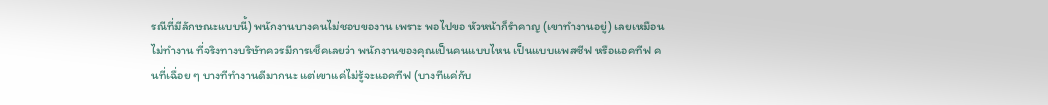รณีที่มีลักษณะแบบนี้) พนักงานบางคนไม่ชอบของาน เพราะ พอไปขอ หัวหน้าก็รำคาญ (เขาทำงานอยู่) เลยเหมือนไม่ทำงาน ที่จริงทางบริษัทควรมีการเช็คเลยว่า พนักงานของคุณเป็นคนแบบไหน เป็นแบบแพสซีฟ หรือแอคทีฟ คนที่เฉื่อย ๆ บางทีทำงานดีมากนะ แต่เขาแค่ไม่รู้จะแอคทีฟ (บางทีแค่กับ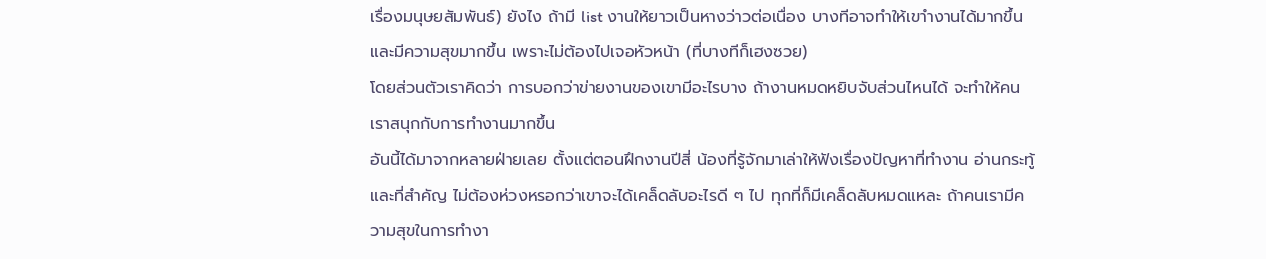เรื่องมนุษยสัมพันธ์) ยังไง ถ้ามี list งานให้ยาวเป็นหางว่าวต่อเนื่อง บางทีอาจทำให้เขาำงานได้มากขึ้น และมีความสุขมากขึ้น เพราะไม่ต้องไปเจอหัวหน้า (ที่บางทีก็เฮงซวย)
โดยส่วนตัวเราคิดว่า การบอกว่าข่ายงานของเขามีอะไรบาง ถ้างานหมดหยิบจับส่วนไหนได้ จะทำให้คนเราสนุกกับการทำงานมากขึ้น
อันนี้ได้มาจากหลายฝ่ายเลย ตั้งแต่ตอนฝึกงานปีสี่ น้องที่รู้จักมาเล่าให้ฟังเรื่องปัญหาที่ทำงาน อ่านกระทู้
และที่สำคัญ ไม่ต้องห่วงหรอกว่าเขาจะได้เคล็ดลับอะไรดี ๆ ไป ทุกที่ก็มีเคล็ดลับหมดแหละ ถ้าคนเรามีความสุขในการทำงา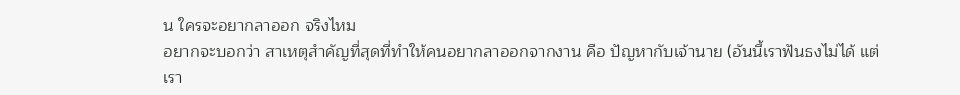น ใครจะอยากลาออก จริงไหม
อยากจะบอกว่า สาเหตุสำคัญที่สุดที่ทำให้คนอยากลาออกจากงาน คือ ปัญหากับเจ้านาย (อันนี้เราฟันธงไม่ได้ แต่เรา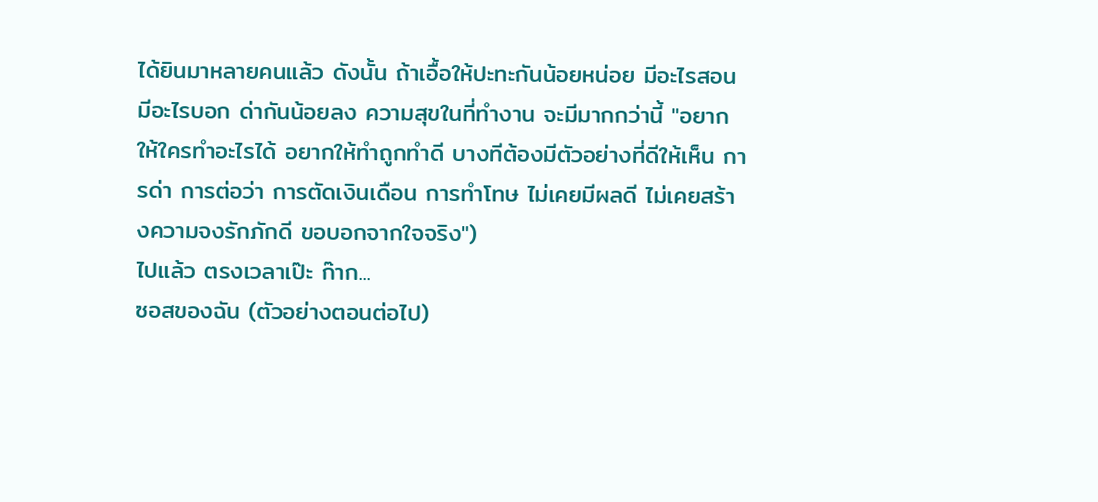ได้ยินมาหลายคนแล้ว ดังนั้น ถ้าเอื้อให้ปะทะกันน้อยหน่อย มีอะไรสอน มีอะไรบอก ด่ากันน้อยลง ความสุขในที่ทำงาน จะมีมากกว่านี้ "อยากให้ใครทำอะไรได้ อยากให้ทำถูกทำดี บางทีต้องมีตัวอย่างที่ดีให้เห็น การด่า การต่อว่า การตัดเงินเดือน การทำโทษ ไม่เคยมีผลดี ไม่เคยสร้างความจงรักภักดี ขอบอกจากใจจริง")
ไปแล้ว ตรงเวลาเป๊ะ ก๊าก...
ซอสของฉัน (ตัวอย่างตอนต่อไป)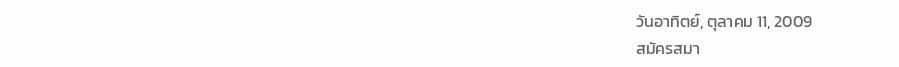วันอาทิตย์, ตุลาคม 11, 2009
สมัครสมา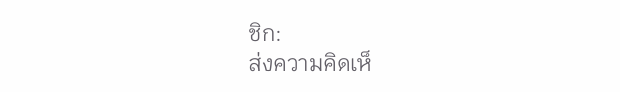ชิก:
ส่งความคิดเห็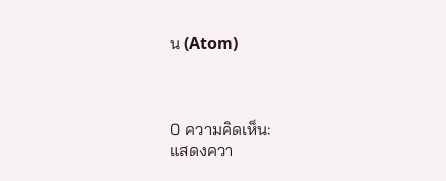น (Atom)



0 ความคิดเห็น:
แสดงควา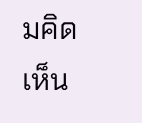มคิดเห็น